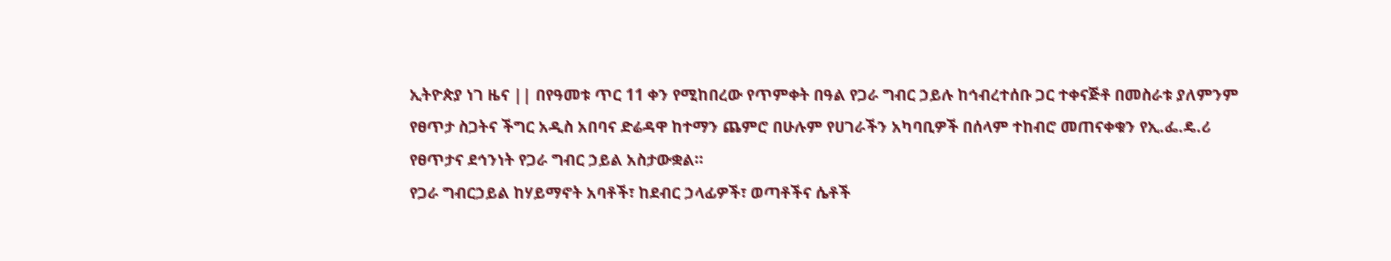ኢትዮጵያ ነገ ዜና || በየዓመቱ ጥር 11 ቀን የሚከበረው የጥምቀት በዓል የጋራ ግብር ኃይሉ ከኅብረተሰቡ ጋር ተቀናጅቶ በመስራቱ ያለምንም የፀጥታ ስጋትና ችግር አዲስ አበባና ድሬዳዋ ከተማን ጨምሮ በሁሉም የሀገራችን አካባቢዎች በሰላም ተከብሮ መጠናቀቁን የኢ.ፌ.ዴ.ሪ የፀጥታና ደኅንነት የጋራ ግብር ኃይል አስታውቋል።
የጋራ ግብርኃይል ከሃይማኖት አባቶች፣ ከደብር ኃላፊዎች፣ ወጣቶችና ሴቶች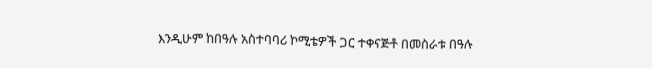እንዲሁም ከበዓሉ አስተባባሪ ኮሚቴዎች ጋር ተቀናጅቶ በመስራቱ በዓሉ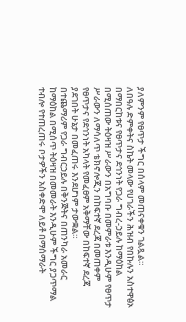ያለምንም የፀጥታ ችግር በሰላም መጠናቀቁን ገልጿል።
ለበዓሉ ድምቀትና ስኬት መላው የሀገራችን ሕዝብ የበኩሉን አስተዋፅኦ በማበርከቱና የፀጥታና ደኅንነት የጋራ ግብረ-ኃይሉ ከማዕከል በሚሰጠው ትዕዛዝ ሥራውን በአግባቡ በመምራቱ እንዲሁም የፀጥታ ሥራውን ለማሳለጥ ቴክኖሎጂን በከፍተኛ ደረጃ በመጠቀም የፀጥታና የደኅንነት አካላት የመፈፀም አቅማቸው በከፍተኛ ደረጃ ያደገበት ሁኔታ በመፈጠሩ እንደሆነም ታውቋል።
በተጨማሪም የጋራ ግብርኃይሉ በቅንጅትና በጠንካራ አመራር ከማዕከል በሚሰጥ ትዕዛዝ በመመራት እንዲሁም ችግር ያጋጥማል ተብሎ የተጠረጠሩ ቦታዎችን አስቀድሞ ለይቶ በማሰማራት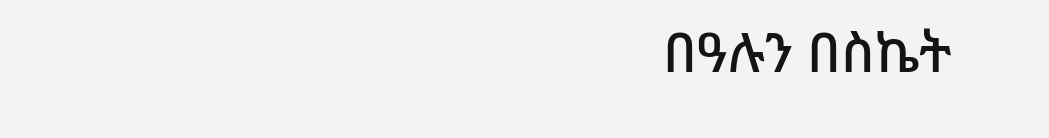በዓሉን በስኬት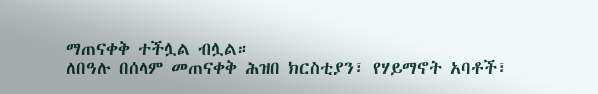ማጠናቀቅ ተችሏል ብሏል።
ለበዓሉ በሰላም መጠናቀቅ ሕዝበ ክርስቲያን፣ የሃይማኖት አባቶች፣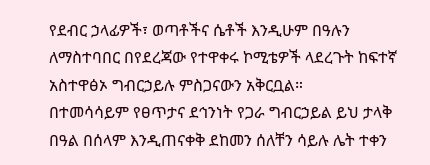የደብር ኃላፊዎች፣ ወጣቶችና ሴቶች እንዲሁም በዓሉን ለማስተባበር በየደረጃው የተዋቀሩ ኮሚቴዎች ላደረጉት ከፍተኛ አስተዋፅኦ ግብርኃይሉ ምስጋናውን አቅርቧል።
በተመሳሳይም የፀጥታና ደኅንነት የጋራ ግብርኃይል ይህ ታላቅ በዓል በሰላም እንዲጠናቀቅ ደከመን ሰለቸን ሳይሉ ሌት ተቀን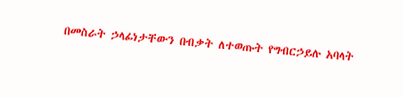በመስራት ኃላፊነታቸውን በብቃት ለተወጡት የግብርኃይሉ አባላት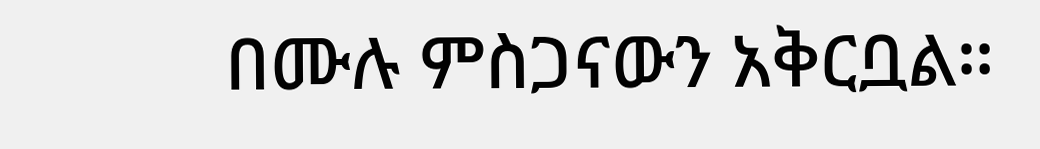በሙሉ ምስጋናውን አቅርቧል።